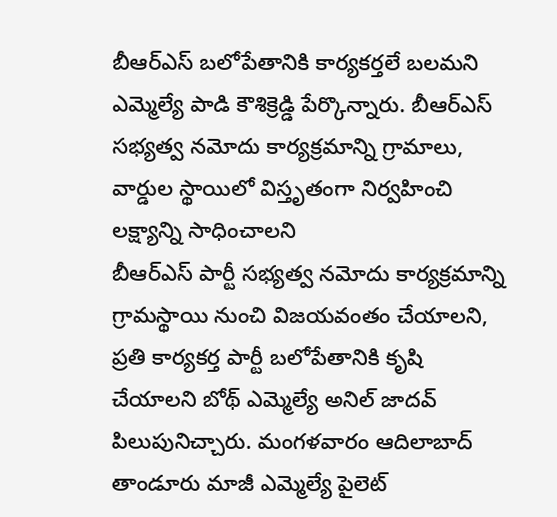బీఆర్ఎస్ బలోపేతానికి కార్యకర్తలే బలమని ఎమ్మెల్యే పాడి కౌశిక్రెడ్డి పేర్కొన్నారు. బీఆర్ఎస్ సభ్యత్వ నమోదు కార్యక్రమాన్ని గ్రామాలు, వార్డుల స్థాయిలో విస్తృతంగా నిర్వహించి లక్ష్యాన్ని సాధించాలని
బీఆర్ఎస్ పార్టీ సభ్యత్వ నమోదు కార్యక్రమాన్ని గ్రామస్థాయి నుంచి విజయవంతం చేయాలని, ప్రతి కార్యకర్త పార్టీ బలోపేతానికి కృషి చేయాలని బోథ్ ఎమ్మెల్యే అనిల్ జాదవ్ పిలుపునిచ్చారు. మంగళవారం ఆదిలాబాద్
తాండూరు మాజీ ఎమ్మెల్యే పైలెట్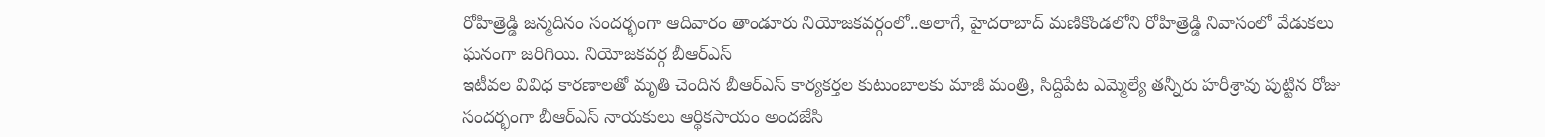రోహిత్రెడ్డి జన్మదినం సందర్భంగా ఆదివారం తాండూరు నియోజకవర్గంలో..అలాగే, హైదరాబాద్ మణికొండలోని రోహిత్రెడ్డి నివాసంలో వేడుకలు ఘనంగా జరిగియి. నియోజకవర్గ బీఆర్ఎస్
ఇటీవల వివిధ కారణాలతో మృతి చెందిన బీఆర్ఎస్ కార్యకర్తల కుటుంబాలకు మాజీ మంత్రి, సిద్దిపేట ఎమ్మెల్యే తన్నీరు హరీశ్రావు పుట్టిన రోజు సందర్భంగా బీఆర్ఎస్ నాయకులు ఆర్థికసాయం అందజేసి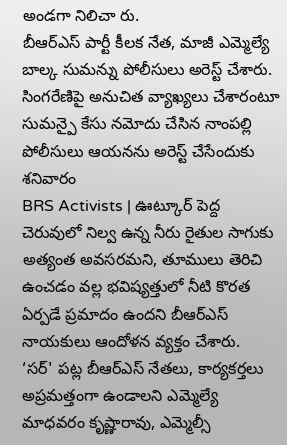అండగా నిలిచా రు.
బీఆర్ఎస్ పార్టీ కీలక నేత, మాజీ ఎమ్మెల్యే బాల్క సుమన్ను పోలీసులు అరెస్ట్ చేశారు. సింగరేణిపై అనుచిత వ్యాఖ్యలు చేశారంటూ సుమన్పై కేసు నమోదు చేసిన నాంపల్లి పోలీసులు ఆయనను అరెస్ట్ చేసేందుకు శనివారం
BRS Activists | ఊట్కూర్ పెద్ద చెరువులో నిల్వ ఉన్న నీరు రైతుల సాగుకు అత్యంత అవసరమని, తూములు తెరిచి ఉంచడం వల్ల భవిష్యత్తులో నీటి కొరత ఏర్పడే ప్రమాదం ఉందని బీఆర్ఎస్ నాయకులు ఆందోళన వ్యక్తం చేశారు.
‘సర్' పట్ల బీఆర్ఎస్ నేతలు, కార్యకర్తలు అప్రమత్తంగా ఉండాలని ఎమ్మెల్యే మాధవరం కృష్ణారావు, ఎమ్మెల్సీ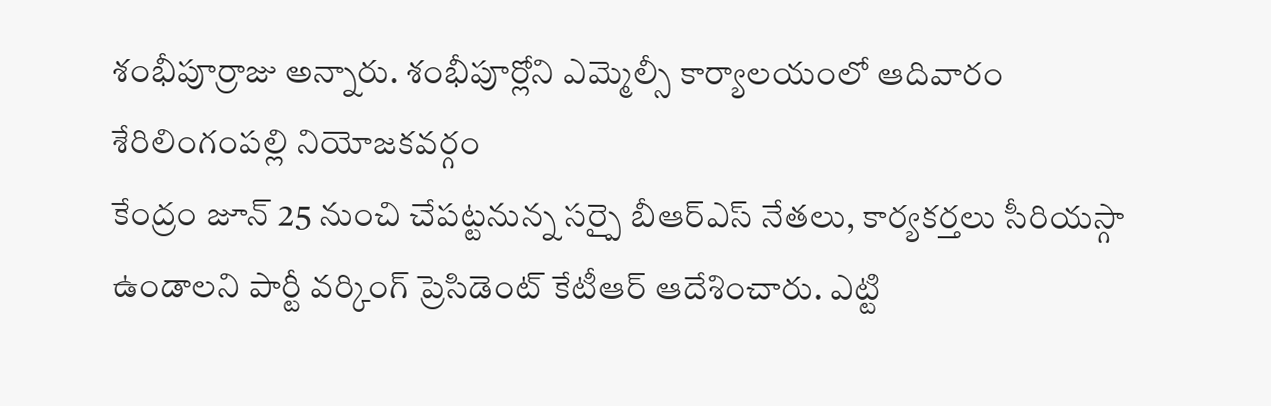శంభీపూర్రాజు అన్నారు. శంభీపూర్లోని ఎమ్మెల్సీ కార్యాలయంలో ఆదివారం శేరిలింగంపల్లి నియోజకవర్గం
కేంద్రం జూన్ 25 నుంచి చేపట్టనున్న సర్పై బీఆర్ఎస్ నేతలు, కార్యకర్తలు సీరియస్గా ఉండాలని పార్టీ వర్కింగ్ ప్రెసిడెంట్ కేటీఆర్ ఆదేశించారు. ఎట్టి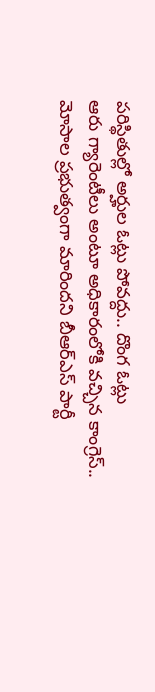పరిస్థితుల్లో అర్హుల ఓట్లు పోవద్దు.. దొంగ ఓట్లు
ఆరు గ్యారెంటీలు అంటూ అధికారంలోకి వచ్చిన కాంగ్రెస్.. మోసాల ప్రభుత్వంగా మారిందని బీఆర్ఎస్ పార్టీ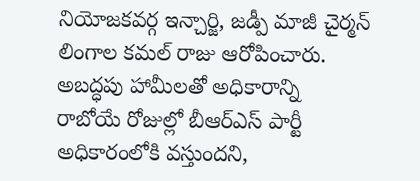నియోజకవర్గ ఇన్చార్జి, జడ్పీ మాజీ చైర్మన్ లింగాల కమల్ రాజు ఆరోపించారు. అబద్ధపు హామీలతో అధికారాన్ని
రాబోయే రోజుల్లో బీఆర్ఎస్ పార్టీ అధికారంలోకి వస్తుందని,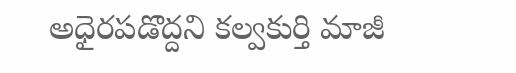అధైరపడొద్దని కల్వకుర్తి మాజీ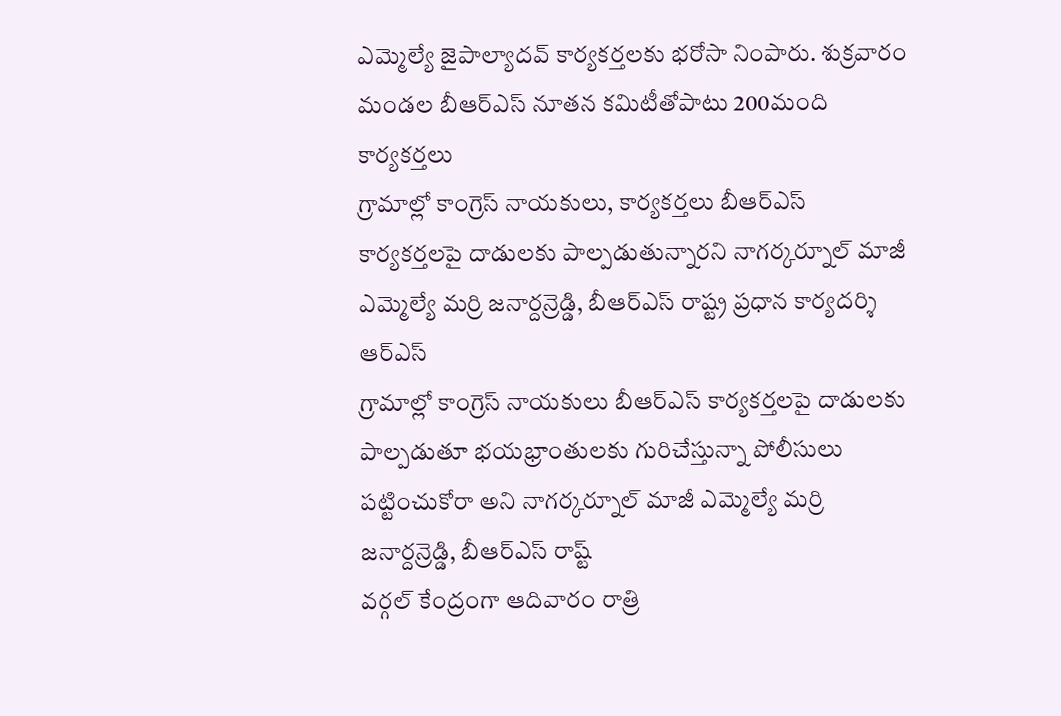ఎమ్మెల్యే జైపాల్యాదవ్ కార్యకర్తలకు భరోసా నింపారు. శుక్రవారం మండల బీఆర్ఎస్ నూతన కమిటీతోపాటు 200మంది కార్యకర్తలు
గ్రామాల్లో కాంగ్రెస్ నాయకులు, కార్యకర్తలు బీఆర్ఎస్ కార్యకర్తలపై దాడులకు పాల్పడుతున్నారని నాగర్కర్నూల్ మాజీ ఎమ్మెల్యే మర్రి జనార్దన్రెడ్డి, బీఆర్ఎస్ రాష్ట్ర ప్రధాన కార్యదర్శి ఆర్ఎస్
గ్రామాల్లో కాంగ్రెస్ నాయకులు బీఆర్ఎస్ కార్యకర్తలపై దాడులకు పాల్పడుతూ భయభ్రాంతులకు గురిచేస్తున్నా పోలీసులు పట్టించుకోరా అని నాగర్కర్నూల్ మాజీ ఎమ్మెల్యే మర్రి జనార్దన్రెడ్డి, బీఆర్ఎస్ రాష్ట్
వర్గల్ కేంద్రంగా ఆదివారం రాత్రి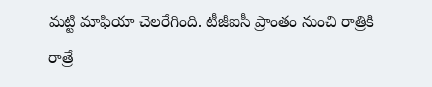మట్టి మాఫియా చెలరేగింది. టీజీఐసీ ప్రాంతం నుంచి రాత్రికి రాత్రే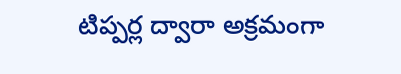టిప్పర్ల ద్వారా అక్రమంగా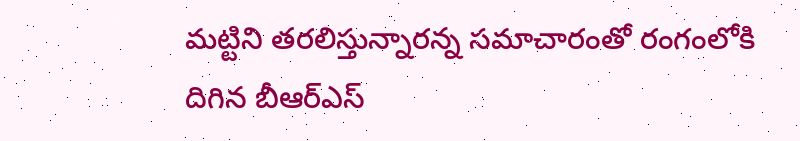మట్టిని తరలిస్తున్నారన్న సమాచారంతో రంగంలోకి దిగిన బీఆర్ఎస్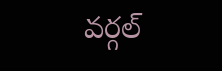వర్గల్